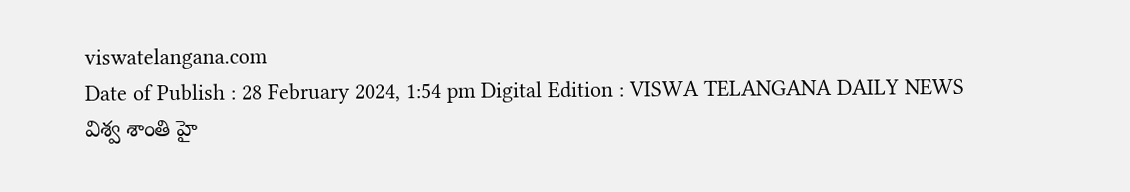viswatelangana.com
Date of Publish : 28 February 2024, 1:54 pm Digital Edition : VISWA TELANGANA DAILY NEWS
విశ్వ శాంతి హై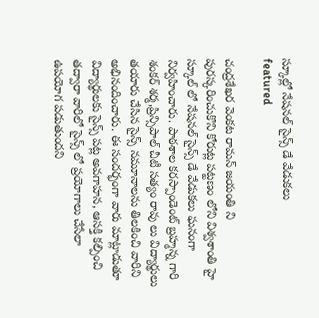స్కూల్లో నేషనల్ సైన్స్ డే వేడుకలు
featured

చంద్రశేఖర వెంకట రామన్ జయంతి ని పురస్కరించుకొని కోరుట్ల పట్టణం లోని విశ్వశాంతి హై స్కూల్ లో నేషనల్ సైన్స్ డే వేడుకలు ఘనంగా నిర్వహించారు. పాఠశాల కరస్పాండెంట్ బ్రహ్మన్న గారి శంకర్ శర్మ,ప్రిన్సిపాల్ చీటీ సత్యం రావు లు విద్యార్థులు తయారు చేసిన సైన్స్ నమూనాలను తిలకించి వారిని అభినందించారు. ఈ సందర్భంగా వారు మాట్లాడుతూ విద్యార్థులకు సైన్స్ పట్ల అవగాహన, ఆసక్తి కల్పించి తద్వారా వారిలో సైన్స్ లో ప్రయోగాలు చేసేలా ఉపయోగ పడుతుందని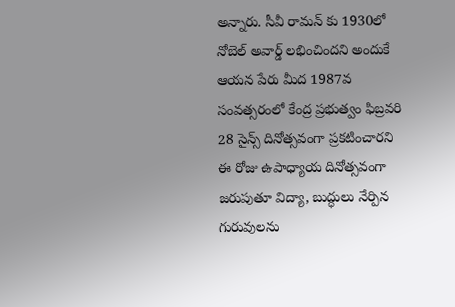అన్నారు. సీవీ రామన్ కు 1930లో నోబెల్ అవార్డ్ లభించిందని అందుకే ఆయన పేరు మీద 1987వ సంవత్సరంలో కేంద్ర ప్రభుత్వం ఫిబ్రవరి 28 సైన్స్ దినోత్సవంగా ప్రకటించారని ఈ రోజు ఉపాధ్యాయ దినోత్సవంగా జరుపుతూ విద్యా, బుద్ధులు నేర్పిన గురువులను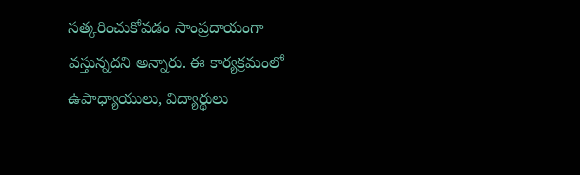సత్కరించుకోవడం సాంప్రదాయంగా వస్తున్నదని అన్నారు. ఈ కార్యక్రమంలో ఉపాధ్యాయులు, విద్యార్థులు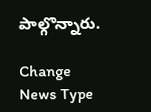పాల్గొన్నారు.

Change News Type